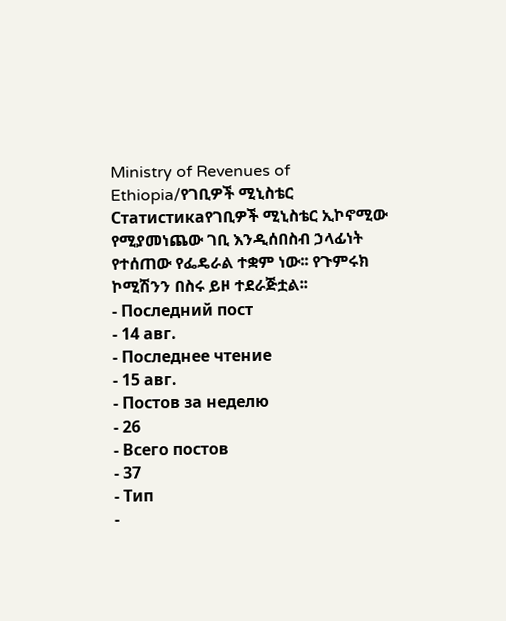Ministry of Revenues of Ethiopia/የገቢዎች ሚኒስቴር
Статистикаየገቢዎች ሚኒስቴር ኢኮኖሚው የሚያመነጨው ገቢ እንዲሰበስብ ኃላፊነት የተሰጠው የፌዴራል ተቋም ነው፡፡ የጉምሩክ ኮሚሽንን በስሩ ይዞ ተደራጅቷል፡፡
- Последний пост
- 14 авг.
- Последнее чтение
- 15 авг.
- Постов за неделю
- 26
- Всего постов
- 37
- Тип
-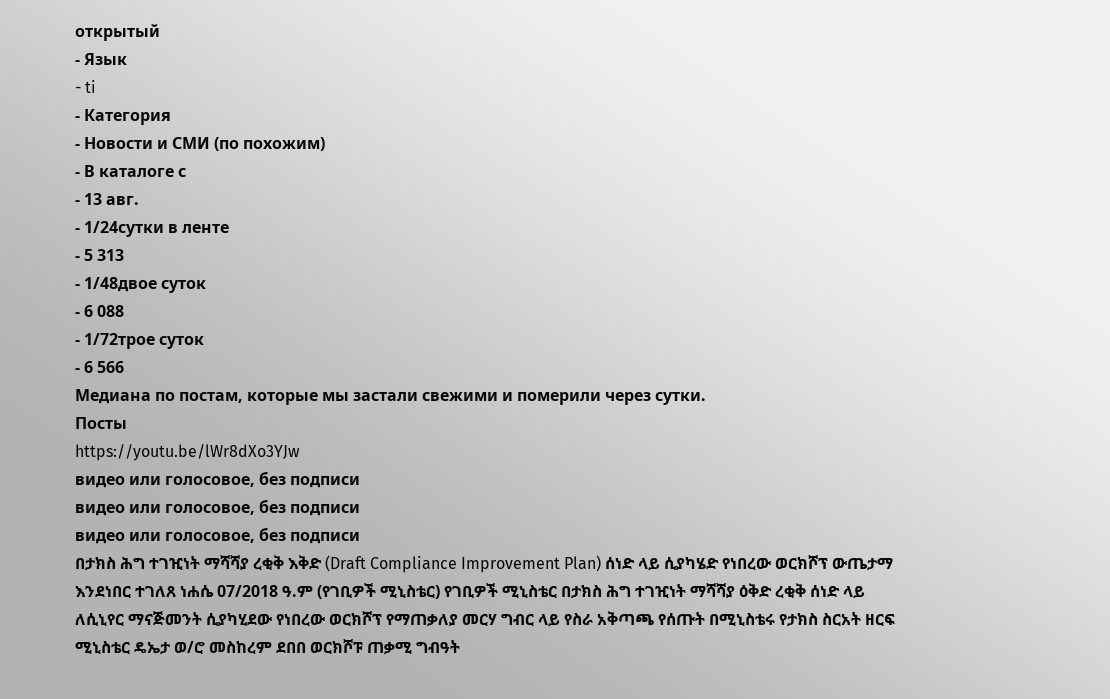открытый
- Язык
- ti
- Категория
- Новости и СМИ (по похожим)
- В каталоге с
- 13 авг.
- 1/24сутки в ленте
- 5 313
- 1/48двое суток
- 6 088
- 1/72трое суток
- 6 566
Медиана по постам, которые мы застали свежими и померили через сутки.
Посты
https://youtu.be/lWr8dXo3YJw
видео или голосовое, без подписи
видео или голосовое, без подписи
видео или голосовое, без подписи
በታክስ ሕግ ተገዢነት ማሻሻያ ረቂቅ እቅድ (Draft Compliance Improvement Plan) ሰነድ ላይ ሲያካሄድ የነበረው ወርክሾፕ ውጤታማ እንደነበር ተገለጸ ነሐሴ 07/2018 ዓ.ም (የገቢዎች ሚኒስቴር) የገቢዎች ሚኒስቴር በታክስ ሕግ ተገዢነት ማሻሻያ ዕቅድ ረቂቅ ሰነድ ላይ ለሲኒየር ማናጅመንት ሲያካሂደው የነበረው ወርክሾፕ የማጠቃለያ መርሃ ግብር ላይ የስራ አቅጣጫ የሰጡት በሚኒስቴሩ የታክስ ስርአት ዘርፍ ሚኒስቴር ዴኤታ ወ/ሮ መስከረም ደበበ ወርክሾፑ ጠቃሚ ግብዓት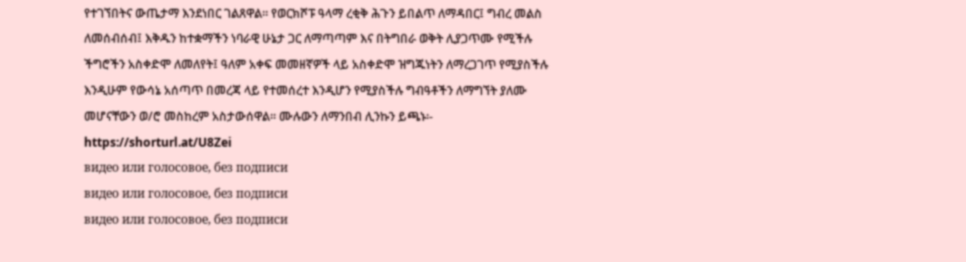የተገኘበትና ውጤታማ እንደነበር ገልጸዋል። የወርክሾፑ ዓላማ ረቂቅ ሕጉን ይበልጥ ለማዳበር፤ ግብረ መልስ ለመሰብሰብ፤ እቅዱን ከተቋማችን ነባራዊ ሁኔታ ጋር ለማጣጣም እና በትግበራ ወቅት ሊያጋጥሙ የሚችሉ ችግሮችን አስቀድሞ ለመለየት፤ ዓለም አቀፍ መመዘኛዎች ላይ አስቀድሞ ዝግጁነትን ለማረጋገጥ የሚያስችሉ እንዲሁም የውሳኔ አሰጣጥ በመረጃ ላይ የተመሰረተ እንዲሆን የሚያስችሉ ግብዓቶችን ለማግኘት ያለሙ መሆናቸውን ወ/ሮ መስከረም አስታውሰዋል፡፡ ሙሉውን ለማንበብ ሊንኩን ይጫኑ፡- https://shorturl.at/U8Zei
видео или голосовое, без подписи
видео или голосовое, без подписи
видео или голосовое, без подписи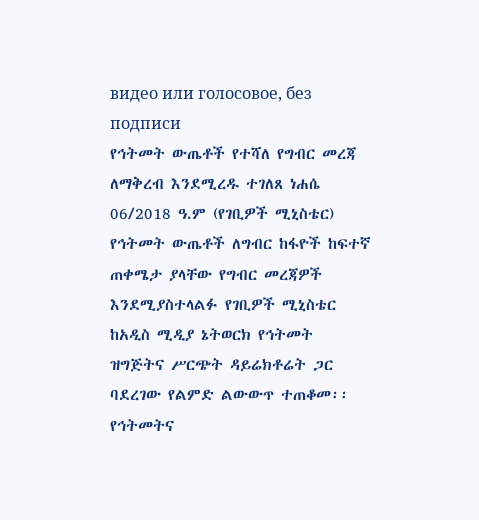видео или голосовое, без подписи
የኅትመት ውጤቶች የተሻለ የግብር መረጃ ለማቅረብ እንደሚረዱ ተገለጸ ነሐሴ 06/2018 ዓ.ም (የገቢዎች ሚኒስቴር) የኅትመት ውጤቶች ለግብር ከፋዮች ከፍተኛ ጠቀሜታ ያላቸው የግብር መረጃዎች እንደሚያስተላልፉ የገቢዎች ሚኒስቴር ከአዲስ ሚዲያ ኔትወርክ የኅትመት ዝግጅትና ሥርጭት ዳይሬክቶሬት ጋር ባደረገው የልምድ ልውውጥ ተጠቆመ፡፡ የኅትመትና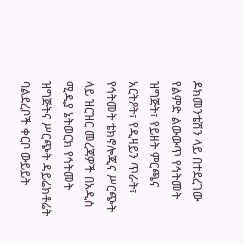ዶክመንቴሽን ላይ በተደረገው የልምድ ልውውጥ የኅትመት ዝግጅት፣ የይዘት ምርጫና አርትዖት፣ የዲዛይን ጥራት፣ የኅትመት ቴክኖሎጂና ሥርጭት ላይ ዝርዝር መረጃዎች በአዲስ ሚዲያ ኔትወርክ የኅትመት ዝግጅትና ሥርጭት ዳይሬክቶሬት ባልደረቦች ቀርቦ ውይይት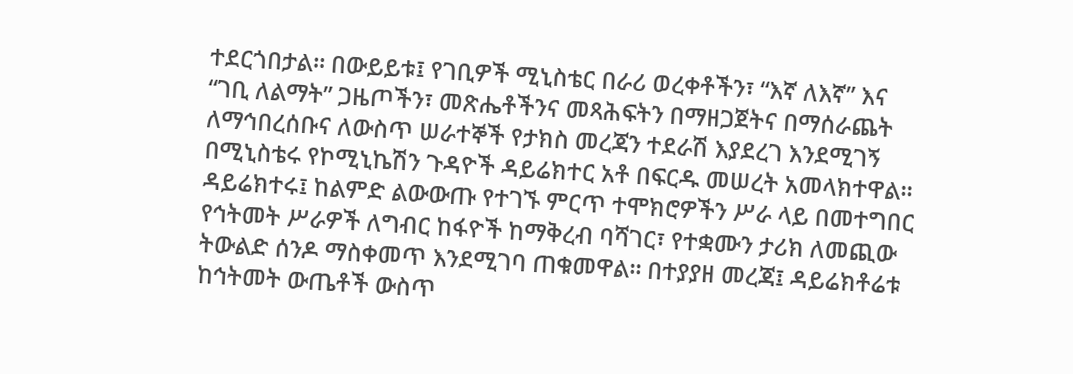ተደርጎበታል፡፡ በውይይቱ፤ የገቢዎች ሚኒስቴር በራሪ ወረቀቶችን፣ “እኛ ለእኛ” እና “ገቢ ለልማት” ጋዜጦችን፣ መጽሔቶችንና መጻሕፍትን በማዘጋጀትና በማሰራጨት ለማኅበረሰቡና ለውስጥ ሠራተኞች የታክስ መረጃን ተደራሽ እያደረገ እንደሚገኝ በሚኒስቴሩ የኮሚኒኬሽን ጉዳዮች ዳይሬክተር አቶ በፍርዱ መሠረት አመላክተዋል፡፡ ዳይሬክተሩ፤ ከልምድ ልውውጡ የተገኙ ምርጥ ተሞክሮዎችን ሥራ ላይ በመተግበር የኅትመት ሥራዎች ለግብር ከፋዮች ከማቅረብ ባሻገር፣ የተቋሙን ታሪክ ለመጪው ትውልድ ሰንዶ ማስቀመጥ እንደሚገባ ጠቁመዋል፡፡ በተያያዘ መረጃ፤ ዳይሬክቶሬቱ ከኅትመት ውጤቶች ውስጥ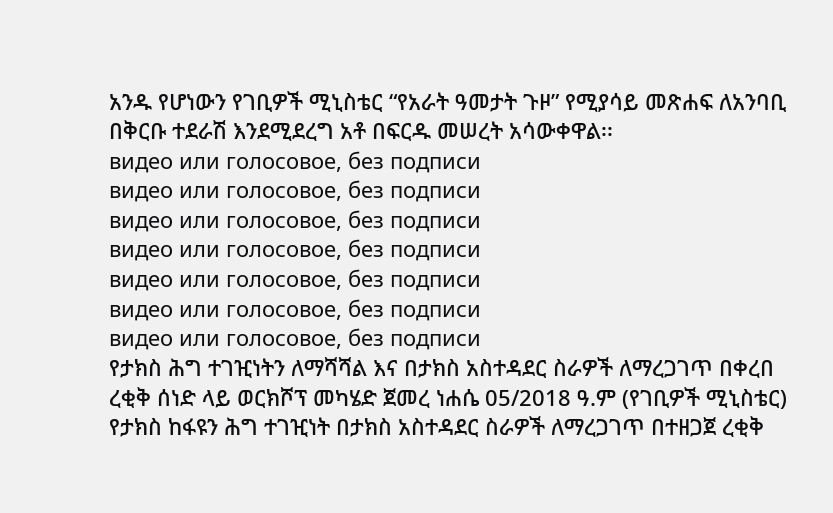አንዱ የሆነውን የገቢዎች ሚኒስቴር “የአራት ዓመታት ጉዞ” የሚያሳይ መጽሐፍ ለአንባቢ በቅርቡ ተደራሽ እንደሚደረግ አቶ በፍርዱ መሠረት አሳውቀዋል፡፡
видео или голосовое, без подписи
видео или голосовое, без подписи
видео или голосовое, без подписи
видео или голосовое, без подписи
видео или голосовое, без подписи
видео или голосовое, без подписи
видео или голосовое, без подписи
የታክስ ሕግ ተገዢነትን ለማሻሻል እና በታክስ አስተዳደር ስራዎች ለማረጋገጥ በቀረበ ረቂቅ ሰነድ ላይ ወርክሾፕ መካሄድ ጀመረ ነሐሴ 05/2018 ዓ.ም (የገቢዎች ሚኒስቴር) የታክስ ከፋዩን ሕግ ተገዢነት በታክስ አስተዳደር ስራዎች ለማረጋገጥ በተዘጋጀ ረቂቅ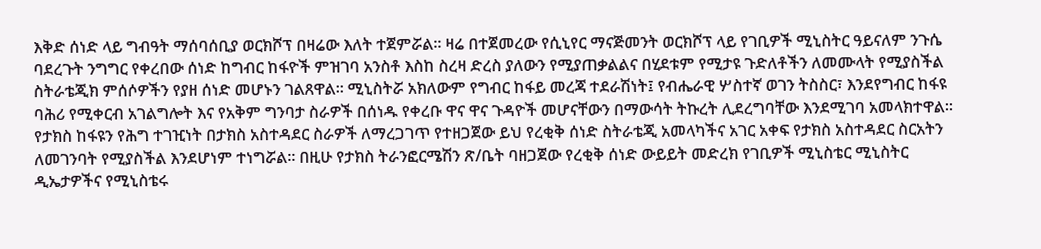እቅድ ሰነድ ላይ ግብዓት ማሰባሰቢያ ወርክሾፕ በዛሬው እለት ተጀምሯል፡፡ ዛሬ በተጀመረው የሲኒየር ማናጅመንት ወርክሾፕ ላይ የገቢዎች ሚኒስትር ዓይናለም ንጉሴ ባደረጉት ንግግር የቀረበው ሰነድ ከግብር ከፋዮች ምዝገባ አንስቶ እስከ ስረዛ ድረስ ያለውን የሚያጠቃልልና በሂደቱም የሚታዩ ጉድለቶችን ለመሙላት የሚያስችል ስትራቴጂክ ምሰሶዎችን የያዘ ሰነድ መሆኑን ገልጸዋል። ሚኒስትሯ አክለውም የግብር ከፋይ መረጃ ተደራሽነት፤ የብሔራዊ ሦስተኛ ወገን ትስስር፣ እንደየግብር ከፋዩ ባሕሪ የሚቀርብ አገልግሎት እና የአቅም ግንባታ ስራዎች በሰነዱ የቀረቡ ዋና ዋና ጉዳዮች መሆናቸውን በማውሳት ትኩረት ሊደረግባቸው እንደሚገባ አመላክተዋል። የታክስ ከፋዩን የሕግ ተገዢነት በታክስ አስተዳደር ስራዎች ለማረጋገጥ የተዘጋጀው ይህ የረቂቅ ሰነድ ስትራቴጂ አመላካችና አገር አቀፍ የታክስ አስተዳደር ስርአትን ለመገንባት የሚያስችል እንደሆነም ተነግሯል። በዚሁ የታክስ ትራንፎርሜሽን ጽ/ቤት ባዘጋጀው የረቂቅ ሰነድ ውይይት መድረክ የገቢዎች ሚኒስቴር ሚኒስትር ዲኤታዎችና የሚኒስቴሩ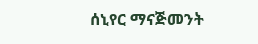ሰኒየር ማናጅመንት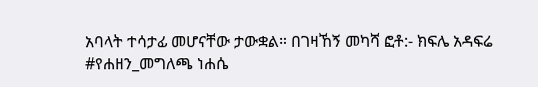አባላት ተሳታፊ መሆናቸው ታውቋል። በገዛኸኝ መካሻ ፎቶ:- ክፍሌ አዳፍሬ
#የሐዘን_መግለጫ ነሐሴ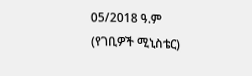05/2018 ዓ.ም (የገቢዎች ሚኒስቴር)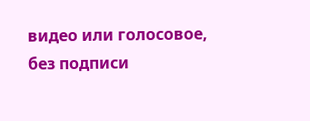видео или голосовое, без подписи